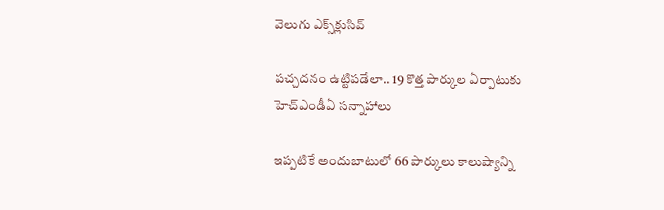వెలుగు ఎక్స్‌క్లుసివ్

పచ్చదనం ఉట్టిపడేలా.. 19 కొత్త పార్కుల ఏర్పాటుకు హెచ్ఎండీఏ సన్నాహాలు

ఇప్పటికే అందుబాటులో 66 పార్కులు కాలుష్యాన్ని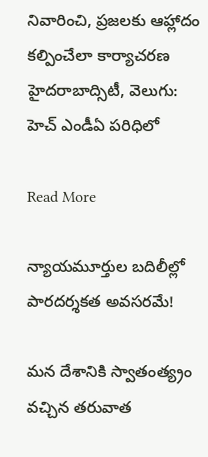నివారించి, ప్రజలకు ఆహ్లాదం కల్పించేలా కార్యాచరణ హైదరాబాద్సిటీ, వెలుగు: హెచ్ ఎండీఏ పరిధిలో

Read More

న్యాయమూర్తుల బదిలీల్లో పారదర్శకత అవసరమే!

మన దేశానికి స్వాతంత్య్రం వచ్చిన తరువాత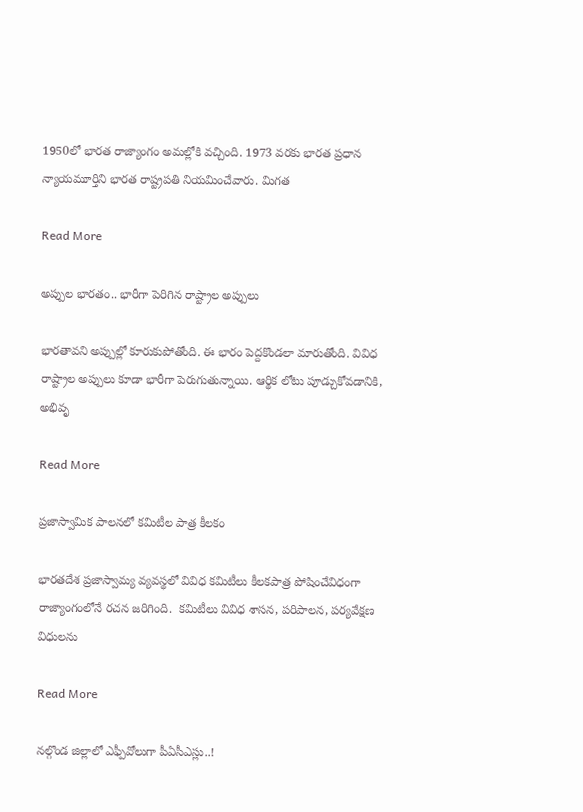1950లో భారత రాజ్యాంగం అమల్లోకి వచ్చింది. 1973 వరకు భారత ప్రధాన న్యాయమూర్తిని భారత రాష్ట్రపతి నియమించేవారు. మిగత

Read More

అప్పుల భారతం.. భారీగా పెరిగిన రాష్ట్రాల అప్పులు

భారతావని అప్పుల్లో కూరుకుపోతోంది. ఈ భారం పెద్దకొండలా మారుతోంది. వివిధ రాష్ట్రాల అప్పులు కూడా భారీగా పెరుగుతున్నాయి. ఆర్థిక లోటు పూడ్చుకోవడానికి, అభివృ

Read More

ప్రజాస్వామిక పాలనలో కమిటీల పాత్ర కీలకం

భారతదేశ ప్రజాస్వామ్య వ్యవస్థలో వివిధ కమిటీలు కీలకపాత్ర పోషించేవిధంగా రాజ్యాంగంలోనే రచన జరిగింది.  కమిటీలు వివిధ శాసన, పరిపాలన, పర్యవేక్షణ విధులను

Read More

నల్గొండ జిల్లాలో ఎఫ్పీవోలుగా పీఏసీఎస్లు..!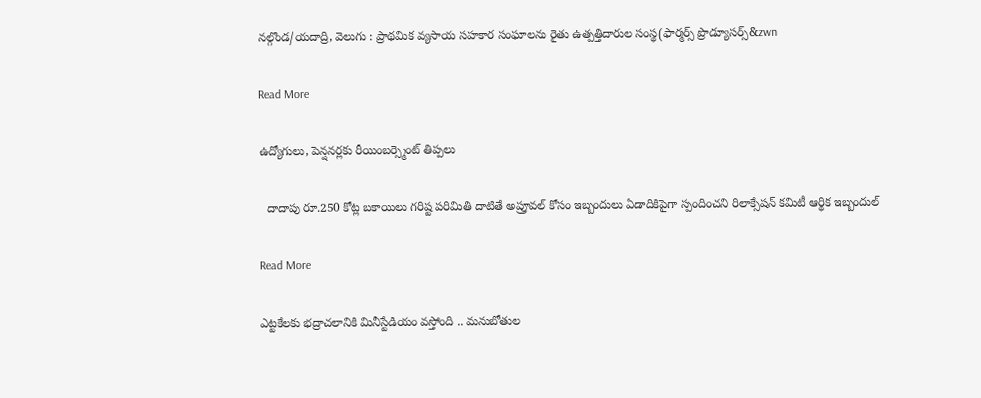నల్గొండ/యదాద్రి, వెలుగు : ప్రాథమిక వ్యసాయ సహకార సంఘాలను రైతు ఉత్పత్తిదారుల సంస్థ(ఫార్మర్స్ ప్రొడ్యూసర్స్‌‌‌‌‌‌‌&zwn

Read More

ఉద్యోగులు, పెన్షనర్లకు రీయింబర్స్మెంట్ తిప్పలు

  దాదాపు రూ.250 కోట్ల బకాయిలు గరిష్ట పరిమితి దాటితే అప్రూవల్ కోసం ఇబ్బందులు ఏడాదికిపైగా స్పందించని రిలాక్సేషన్ కమిటీ ఆర్థిక ఇబ్బందుల్

Read More

ఎట్టకేలకు భద్రాచలానికి మినీస్టేడియం వస్తోంది .. మనుబోతుల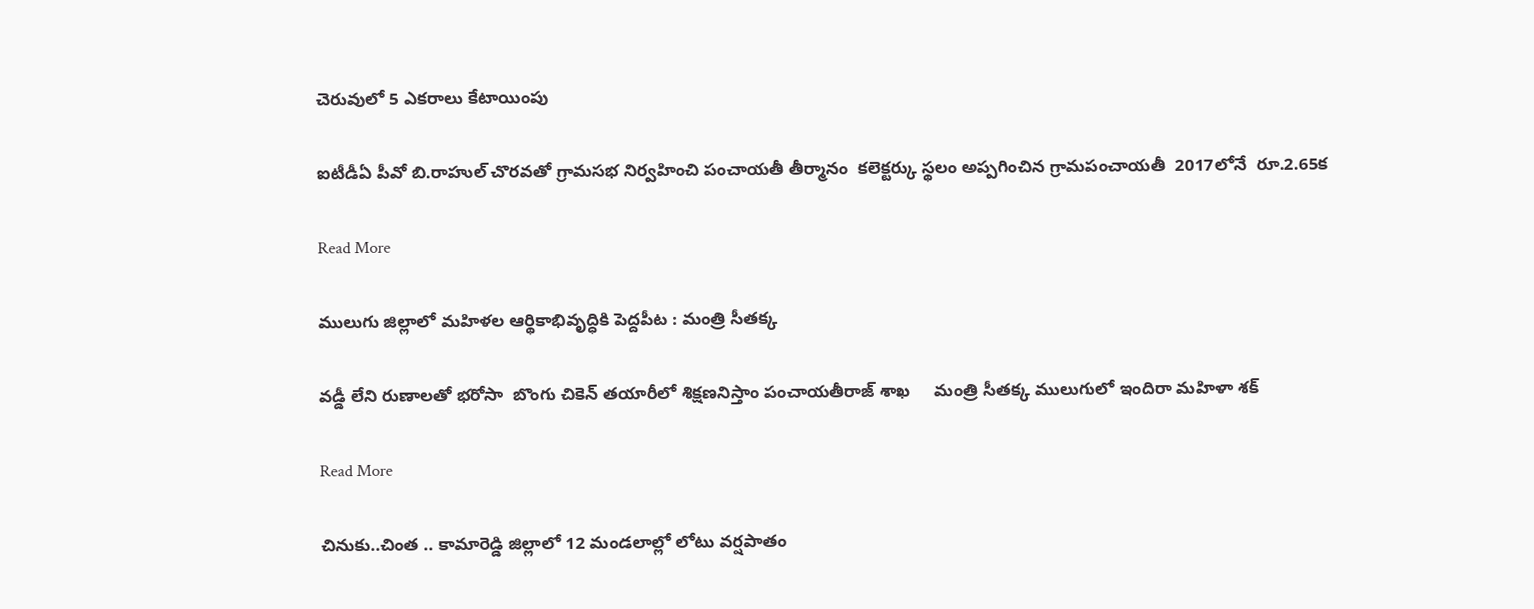చెరువులో 5 ఎకరాలు కేటాయింపు

ఐటీడీఏ పీవో బి.రాహుల్ చొరవతో గ్రామసభ నిర్వహించి పంచాయతీ తీర్మానం  కలెక్టర్కు స్థలం అప్పగించిన గ్రామపంచాయతీ  2017లోనే  రూ.2.65క

Read More

ములుగు జిల్లాలో మహిళల ఆర్థికాభివృద్ధికి పెద్దపీట : మంత్రి సీతక్క

వడ్డీ లేని రుణాలతో భరోసా  బొంగు చికెన్ తయారీలో శిక్షణనిస్తాం పంచాయతీరాజ్ శాఖ     మంత్రి సీతక్క ములుగులో ఇందిరా మహిళా శక్

Read More

చినుకు..చింత .. కామారెడ్డి జిల్లాలో 12 మండలాల్లో లోటు వర్షపాతం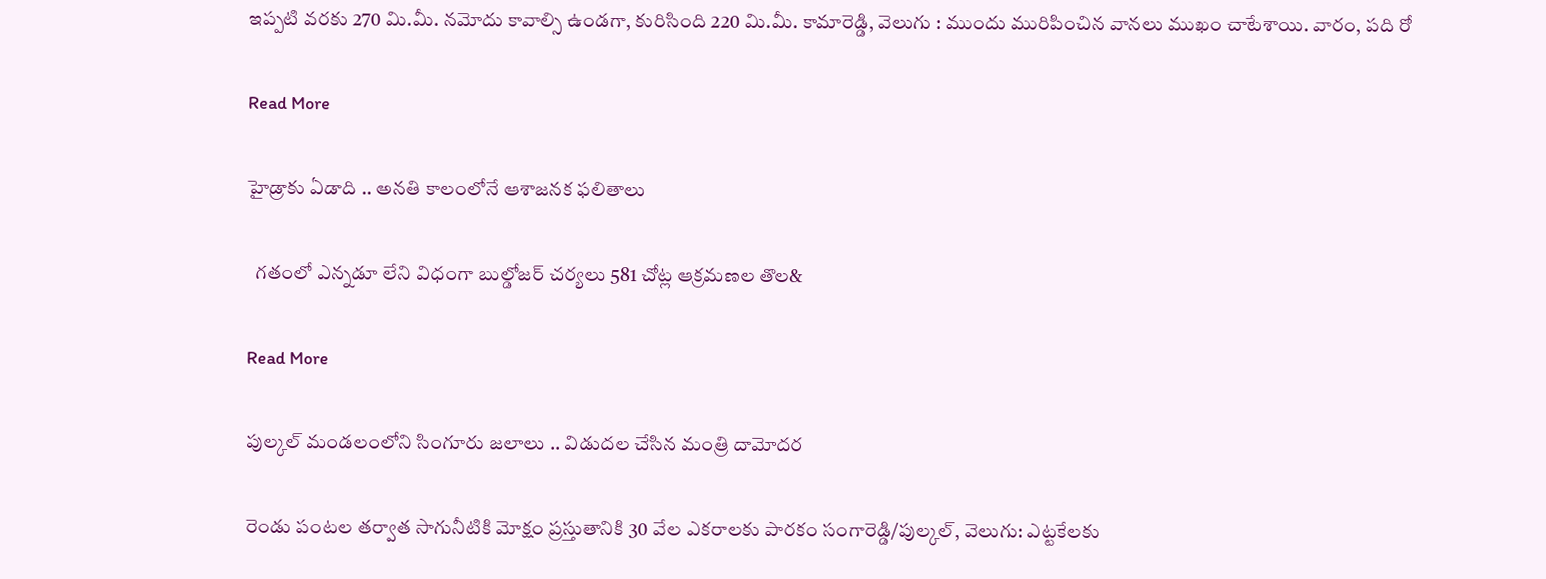ఇప్పటి వరకు 270 మి.మీ. నమోదు కావాల్సి ఉండగా, కురిసింది 220 మి.మీ. కామారెడ్డి, వెలుగు : ముందు మురిపించిన వానలు ముఖం చాటేశాయి. వారం, పది రో

Read More

హైడ్రాకు ఏడాది .. అనతి కాలంలోనే ఆశాజనక ఫలితాలు

  గతంలో ఎన్నడూ లేని విధంగా బుల్డోజర్ చర్యలు 581 చోట్ల ఆక్రమ‌‌‌‌ణ‌‌‌‌ల‌‌‌‌ తొల&

Read More

పుల్కల్ మండలంలోని సింగూరు జలాలు .. విడుదల చేసిన మంత్రి దామోదర

రెండు పంటల తర్వాత సాగునీటికి మోక్షం ప్రస్తుతానికి 30 వేల ఎకరాలకు పారకం సంగారెడ్డి/పుల్కల్, వెలుగు: ఎట్టకేలకు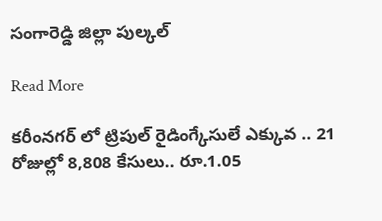సంగారెడ్డి జిల్లా పుల్కల్

Read More

కరీంనగర్ లో ట్రిపుల్ రైడింగ్కేసులే ఎక్కువ .. 21 రోజుల్లో 8,808 కేసులు.. రూ.1.05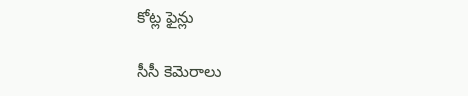కోట్ల ఫైన్లు

సీసీ కెమెరాలు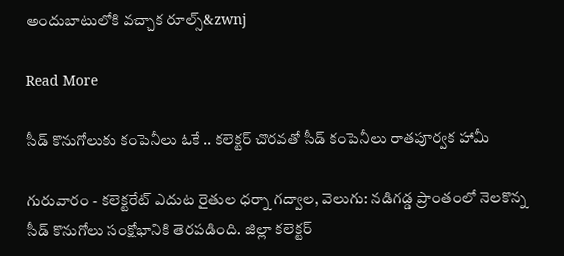అందుబాటులోకి వచ్చాక రూల్స్‌‌‌‌‌‌‌‌‌‌‌‌‌‌‌‌‌&zwnj

Read More

సీడ్ కొనుగోలుకు కంపెనీలు ఓకే .. కలెక్టర్ చొరవతో సీడ్ కంపెనీలు రాతపూర్వక హామీ

గురువారం - కలెక్టరేట్ ఎదుట రైతుల ధర్నా గద్వాల, వెలుగు: నడిగడ్డ ప్రాంతంలో నెలకొన్న సీడ్ కొనుగోలు సంక్షోభానికి తెరపడింది. జిల్లా కలెక్టర్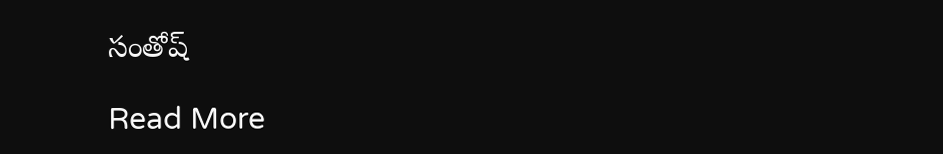సంతోష్

Read More